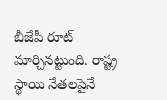బీజేపీ రూట్ మార్చినట్టుంది. రాష్ట్ర స్థాయి నేతలపైనే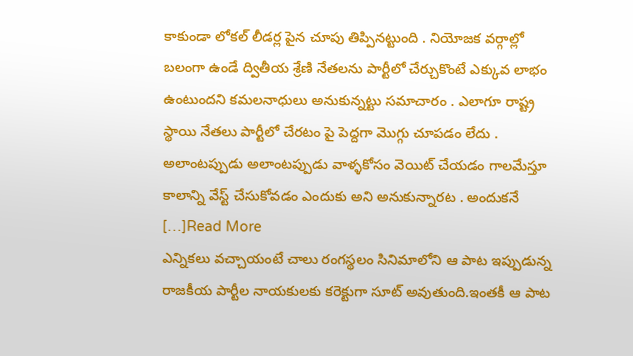కాకుండా లోకల్ లీడర్ల పైన చూపు తిప్పినట్టుంది . నియోజక వర్గాల్లో బలంగా ఉండే ద్వితీయ శ్రేణి నేతలను పార్టీలో చేర్చుకొంటే ఎక్కువ లాభం ఉంటుందని కమలనాధులు అనుకున్నట్టు సమాచారం . ఎలాగూ రాష్ట్ర స్థాయి నేతలు పార్టీలో చేరటం పై పెద్దగా మొగ్గు చూపడం లేదు . అలాంటప్పుడు అలాంటప్పుడు వాళ్ళకోసం వెయిట్ చేయడం గాలమేస్తూ కాలాన్ని వేస్ట్ చేసుకోవడం ఎందుకు అని అనుకున్నారట . అందుకనే […]Read More
ఎన్నికలు వచ్చాయంటే చాలు రంగస్థలం సినిమాలోని ఆ పాట ఇప్పుడున్న రాజకీయ పార్టీల నాయకులకు కరెక్టుగా సూట్ అవుతుంది.ఇంతకీ ఆ పాట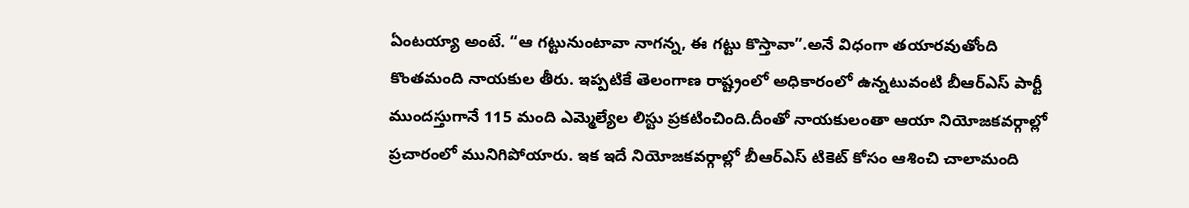ఏంటయ్యా అంటే. “ఆ గట్టునుంటావా నాగన్న, ఈ గట్టు కొస్తావా”.అనే విధంగా తయారవుతోంది కొంతమంది నాయకుల తీరు. ఇప్పటికే తెలంగాణ రాష్ట్రంలో అధికారంలో ఉన్నటువంటి బీఆర్ఎస్ పార్టీ ముందస్తుగానే 115 మంది ఎమ్మెల్యేల లిస్టు ప్రకటించింది.దీంతో నాయకులంతా ఆయా నియోజకవర్గాల్లో ప్రచారంలో మునిగిపోయారు. ఇక ఇదే నియోజకవర్గాల్లో బీఆర్ఎస్ టికెట్ కోసం ఆశించి చాలామంది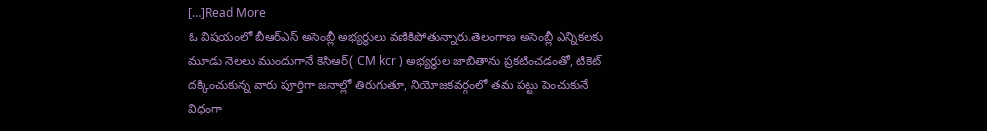[…]Read More
ఓ విషయంలో బీఆర్ఎస్ అసెంబ్లీ అభ్యర్థులు వణికిపోతున్నారు.తెలంగాణ అసెంబ్లీ ఎన్నికలకు మూడు నెలలు ముందుగానే కెసిఆర్( CM kcr ) అభ్యర్థుల జాబితాను ప్రకటించడంతో, టికెట్ దక్కించుకున్న వారు పూర్తిగా జనాల్లో తిరుగుతూ, నియోజకవర్గంలో తమ పట్టు పెంచుకునే విధంగా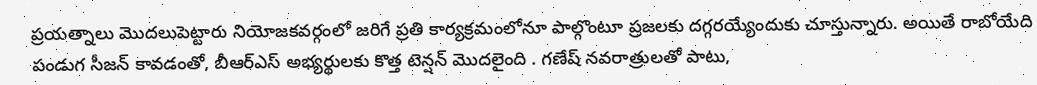ప్రయత్నాలు మొదలుపెట్టారు నియోజకవర్గంలో జరిగే ప్రతి కార్యక్రమంలోనూ పాల్గొంటూ ప్రజలకు దగ్గరయ్యేందుకు చూస్తున్నారు. అయితే రాబోయేది పండుగ సీజన్ కావడంతో, బీఆర్ఎస్ అభ్యర్థులకు కొత్త టెన్షన్ మొదలైంది . గణేష్ నవరాత్రులతో పాటు,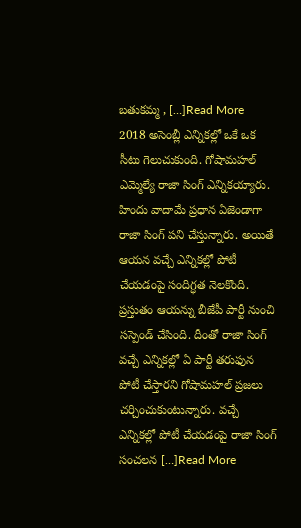బతుకమ్మ , […]Read More
2018 అసెంబ్లీ ఎన్నికల్లో ఒకే ఒక సీటు గెలుచుకుంది. గోషామహల్ ఎమ్మెల్యే రాజా సింగ్ ఎన్నికయ్యారు. హిందు వాదామే ప్రధాన ఏజెండాగా రాజా సింగ్ పని చేస్తున్నారు. అయితే ఆయన వచ్చే ఎన్నికల్లో పోటీ చేయడంపై సందిగ్ధత నెలకొంది. ప్రస్తుతం ఆయన్ను బీజేపీ పార్టీ నుంచి సస్పెండ్ చేసింది. దీంతో రాజా సింగ్ వచ్చే ఎన్నికల్లో ఏ పార్టీ తరుఫున పోటీ చేస్తారని గోషామహల్ ప్రజలు చర్చించుకుంటున్నారు. వచ్చే ఎన్నికల్లో పోటీ చేయడంపై రాజా సింగ్ సంచలన […]Read More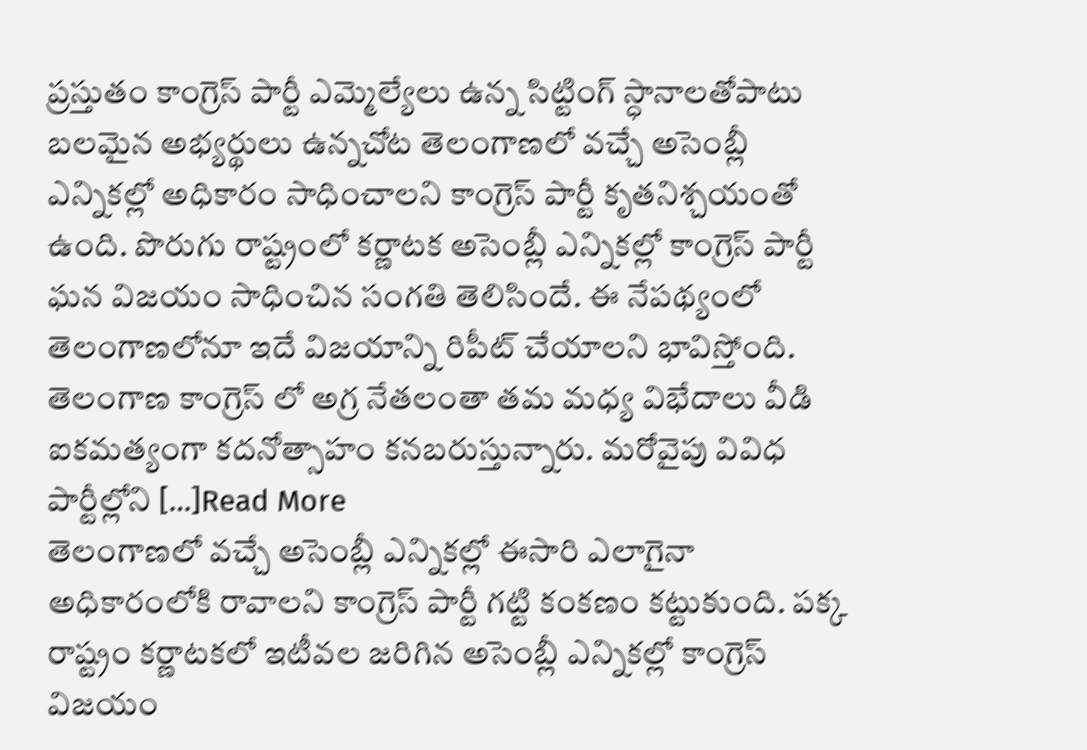ప్రస్తుతం కాంగ్రెస్ పార్టీ ఎమ్మెల్యేలు ఉన్న సిట్టింగ్ స్ధానాలతోపాటు బలమైన అభ్యర్థులు ఉన్నచోట తెలంగాణలో వచ్చే అసెంబ్లీ ఎన్నికల్లో అధికారం సాధించాలని కాంగ్రెస్ పార్టీ కృతనిశ్చయంతో ఉంది. పొరుగు రాష్ట్రంలో కర్ణాటక అసెంబ్లీ ఎన్నికల్లో కాంగ్రెస్ పార్టీ ఘన విజయం సాధించిన సంగతి తెలిసిందే. ఈ నేపథ్యంలో తెలంగాణలోనూ ఇదే విజయాన్ని రిపీట్ చేయాలని భావిస్తోంది. తెలంగాణ కాంగ్రెస్ లో అగ్ర నేతలంతా తమ మధ్య విభేదాలు వీడి ఐకమత్యంగా కదనోత్సాహం కనబరుస్తున్నారు. మరోవైపు వివిధ పార్టీల్లోని […]Read More
తెలంగాణలో వచ్చే అసెంబ్లీ ఎన్నికల్లో ఈసారి ఎలాగైనా అధికారంలోకి రావాలని కాంగ్రెస్ పార్టీ గట్టి కంకణం కట్టుకుంది. పక్క రాష్ట్రం కర్ణాటకలో ఇటీవల జరిగిన అసెంబ్లీ ఎన్నికల్లో కాంగ్రెస్ విజయం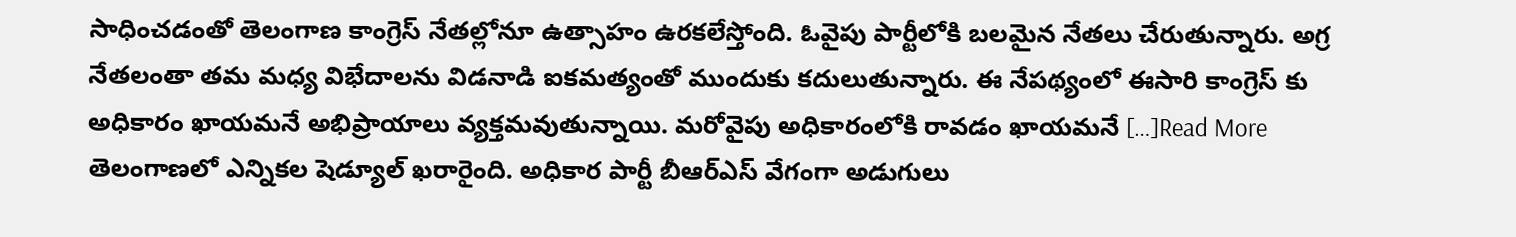సాధించడంతో తెలంగాణ కాంగ్రెస్ నేతల్లోనూ ఉత్సాహం ఉరకలేస్తోంది. ఓవైపు పార్టీలోకి బలమైన నేతలు చేరుతున్నారు. అగ్ర నేతలంతా తమ మధ్య విభేదాలను విడనాడి ఐకమత్యంతో ముందుకు కదులుతున్నారు. ఈ నేపథ్యంలో ఈసారి కాంగ్రెస్ కు అధికారం ఖాయమనే అభిప్రాయాలు వ్యక్తమవుతున్నాయి. మరోవైపు అధికారంలోకి రావడం ఖాయమనే […]Read More
తెలంగాణలో ఎన్నికల షెడ్యూల్ ఖరారైంది. అధికార పార్టీ బీఆర్ఎస్ వేగంగా అడుగులు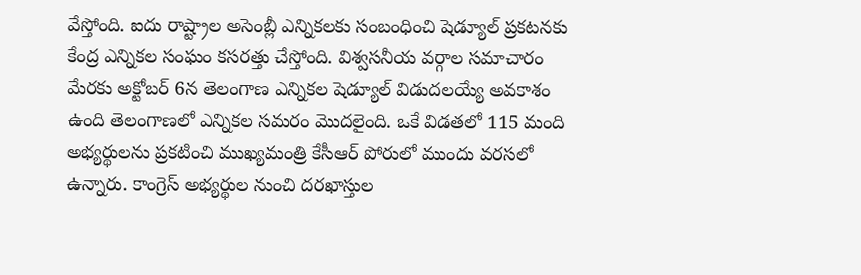వేస్తోంది. ఐదు రాష్ట్రాల అసెంబ్లీ ఎన్నికలకు సంబంధించి షెడ్యూల్ ప్రకటనకు కేంద్ర ఎన్నికల సంఘం కసరత్తు చేస్తోంది. విశ్వసనీయ వర్గాల సమాచారం మేరకు అక్టోబర్ 6న తెలంగాణ ఎన్నికల షెడ్యూల్ విడుదలయ్యే అవకాశం ఉంది తెలంగాణలో ఎన్నికల సమరం మొదలైంది. ఒకే విడతలో 115 మంది అభ్యర్థులను ప్రకటించి ముఖ్యమంత్రి కేసీఆర్ పోరులో ముందు వరసలో ఉన్నారు. కాంగ్రెస్ అభ్యర్థుల నుంచి దరఖాస్తుల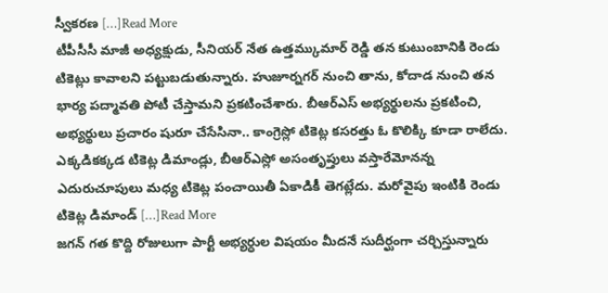స్వీకరణ […]Read More
టీపీసీసీ మాజీ అధ్యక్షుడు, సీనియర్ నేత ఉత్తమ్కుమార్ రెడ్డి తన కుటుంబానికి రెండు టికెట్లు కావాలని పట్టుబడుతున్నారు. హుజూర్నగర్ నుంచి తాను, కోదాడ నుంచి తన భార్య పద్మావతి పోటీ చేస్తామని ప్రకటించేశారు. బీఆర్ఎస్ అభ్యర్థులను ప్రకటించి, అభ్యర్థులు ప్రచారం షురూ చేసేసినా.. కాంగ్రెస్లో టికెట్ల కసరత్తు ఓ కొలిక్కి కూడా రాలేదు. ఎక్కడికక్కడ టికెట్ల డిమాండ్లు, బీఆర్ఎస్లో అసంతృప్తులు వస్తారేమోనన్న ఎదురుచూపులు మధ్య టికెట్ల పంచాయితీ ఏకాడికీ తెగట్లేదు. మరోవైపు ఇంటికి రెండు టికెట్ల డిమాండ్ […]Read More
జగన్ గత కొద్ది రోజులుగా పార్టీ అభ్యర్ధుల విషయం మీదనే సుదీర్ఘంగా చర్చిస్తున్నారు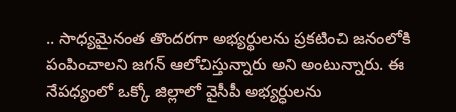.. సాధ్యమైనంత తొందరగా అభ్యర్థులను ప్రకటించి జనంలోకి పంపించాలని జగన్ ఆలోచిస్తున్నారు అని అంటున్నారు. ఈ నేపధ్యంలో ఒక్కో జిల్లాలో వైసీపీ అభ్యర్ధులను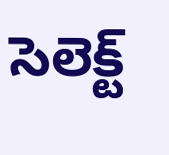సెలెక్ట్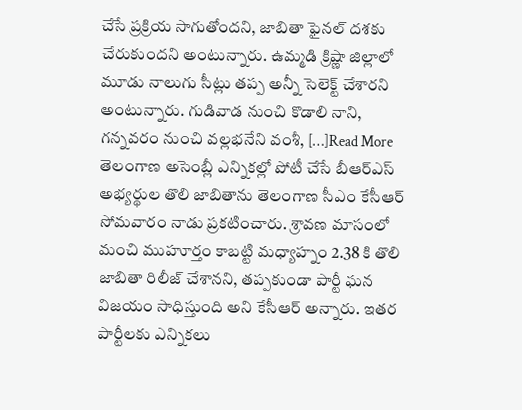చేసే ప్రక్రియ సాగుతోందని, జాబితా ఫైనల్ దశకు చేరుకుందని అంటున్నారు. ఉమ్మడి క్రిష్ణా జిల్లాలో మూడు నాలుగు సీట్లు తప్ప అన్నీ సెలెక్ట్ చేశారని అంటున్నారు. గుడివాడ నుంచి కొడాలి నాని, గన్నవరం నుంచి వల్లభనేని వంశీ, […]Read More
తెలంగాణ అసెంబ్లీ ఎన్నికల్లో పోటీ చేసే బీఆర్ఎస్ అభ్యర్థుల తొలి జాబితాను తెలంగాణ సీఎం కేసీఆర్ సోమవారం నాడు ప్రకటించారు. శ్రావణ మాసంలో మంచి ముహూర్తం కాబట్టి మధ్యాహ్నం 2.38 కి తొలి జాబితా రిలీజ్ చేశానని, తప్పకుండా పార్టీ ఘన విజయం సాధిస్తుంది అని కేసీఆర్ అన్నారు. ఇతర పార్టీలకు ఎన్నికలు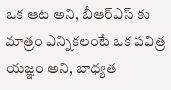ఒక ఆట అని, బీఆర్ఎస్ కు మాత్రం ఎన్నికలంటే ఒక పవిత్ర యజ్ఞం అని, బాధ్యత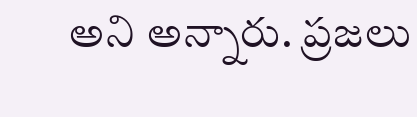అని అన్నారు. ప్రజలు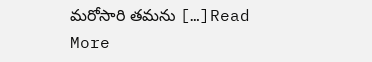మరోసారి తమను […]Read More